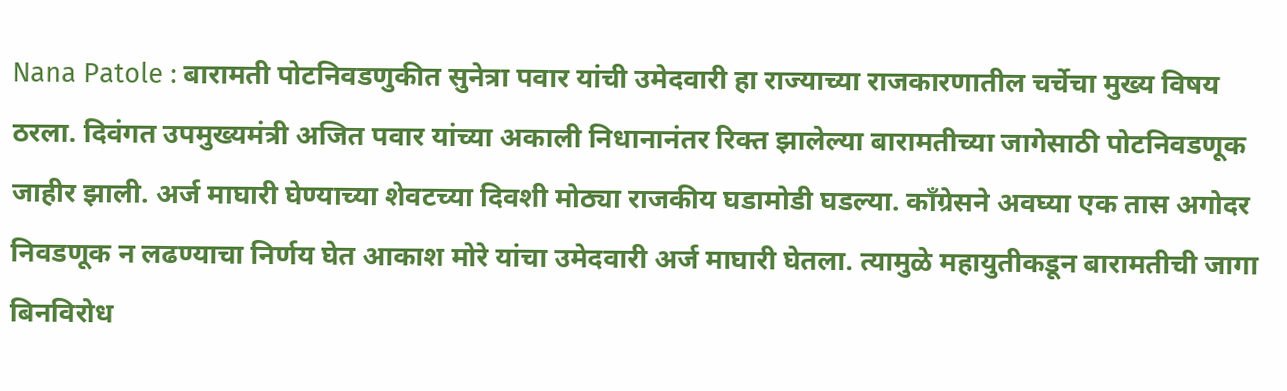Nana Patole : बारामती पोटनिवडणुकीत सुनेत्रा पवार यांची उमेदवारी हा राज्याच्या राजकारणातील चर्चेचा मुख्य विषय ठरला. दिवंगत उपमुख्यमंत्री अजित पवार यांच्या अकाली निधानानंतर रिक्त झालेल्या बारामतीच्या जागेसाठी पोटनिवडणूक जाहीर झाली. अर्ज माघारी घेण्याच्या शेवटच्या दिवशी मोठ्या राजकीय घडामोडी घडल्या. काँग्रेसने अवघ्या एक तास अगोदर निवडणूक न लढण्याचा निर्णय घेत आकाश मोरे यांचा उमेदवारी अर्ज माघारी घेतला. त्यामुळे महायुतीकडून बारामतीची जागा बिनविरोध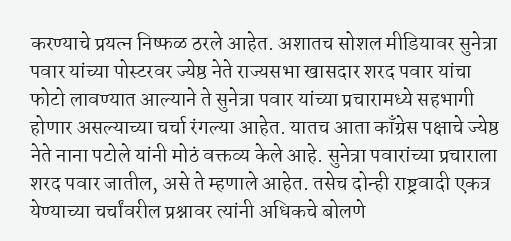करण्याचे प्रयत्न निष्फळ ठरले आहेत. अशातच सोशल मीडियावर सुनेत्रा पवार यांच्या पोस्टरवर ज्येष्ठ नेते राज्यसभा खासदार शरद पवार यांचा फोटो लावण्यात आल्याने ते सुनेत्रा पवार यांच्या प्रचारामध्ये सहभागी होणार असल्याच्या चर्चा रंगल्या आहेत. यातच आता काँग्रेस पक्षाचे ज्येष्ठ नेते नाना पटोले यांनी मोठं वक्तव्य केले आहे. सुनेत्रा पवारांच्या प्रचाराला शरद पवार जातील, असे ते म्हणाले आहेत. तसेच दोन्ही राष्ट्रवादी एकत्र येण्याच्या चर्चांवरील प्रश्नावर त्यांनी अधिकचे बोलणे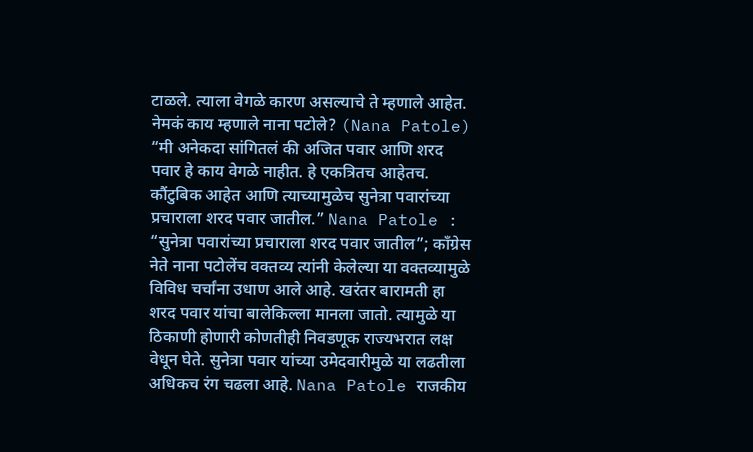टाळले. त्याला वेगळे कारण असल्याचे ते म्हणाले आहेत. नेमकं काय म्हणाले नाना पटोले? (Nana Patole) “मी अनेकदा सांगितलं की अजित पवार आणि शरद पवार हे काय वेगळे नाहीत. हे एकत्रितच आहेतच. कौंटुबिक आहेत आणि त्याच्यामुळेच सुनेत्रा पवारांच्या प्रचाराला शरद पवार जातील.” Nana Patole : “सुनेत्रा पवारांच्या प्रचाराला शरद पवार जातील”; काँग्रेस नेते नाना पटोलेंच वक्तव्य त्यांनी केलेल्या या वक्तव्यामुळे विविध चर्चांना उधाण आले आहे. खरंतर बारामती हा शरद पवार यांचा बालेकिल्ला मानला जातो. त्यामुळे या ठिकाणी होणारी कोणतीही निवडणूक राज्यभरात लक्ष वेधून घेते. सुनेत्रा पवार यांच्या उमेदवारीमुळे या लढतीला अधिकच रंग चढला आहे. Nana Patole राजकीय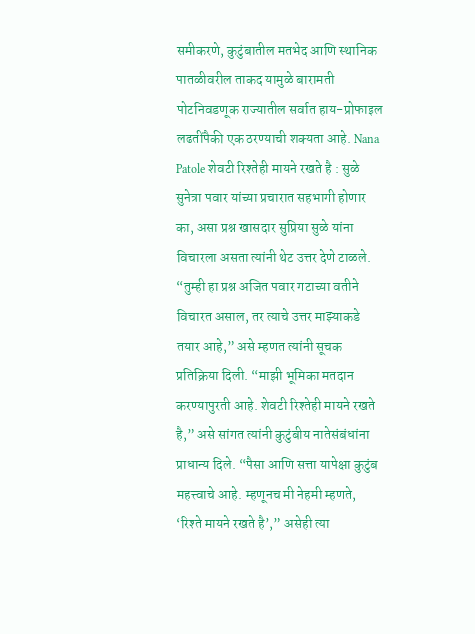समीकरणे, कुटुंबातील मतभेद आणि स्थानिक पातळीवरील ताकद यामुळे बारामती पोटनिवडणूक राज्यातील सर्वात हाय-प्रोफाइल लढतींपैकी एक ठरण्याची शक्यता आहे. Nana Patole शेवटी रिश्तेही मायने रखते है : सुळे सुनेत्रा पवार यांच्या प्रचारात सहभागी होणार का, असा प्रश्न खासदार सुप्रिया सुळे यांना विचारला असता त्यांनी थेट उत्तर देणे टाळले. “तुम्ही हा प्रश्न अजित पवार गटाच्या वतीने विचारत असाल, तर त्याचे उत्तर माझ्याकडे तयार आहे,” असे म्हणत त्यांनी सूचक प्रतिक्रिया दिली. “माझी भूमिका मतदान करण्यापुरती आहे. शेवटी रिश्तेही मायने रखते है,” असे सांगत त्यांनी कुटुंबीय नातेसंबंधांना प्राधान्य दिले. “पैसा आणि सत्ता यापेक्षा कुटुंब महत्त्वाचे आहे. म्हणूनच मी नेहमी म्हणते, ‘रिश्ते मायने रखते है’,” असेही त्या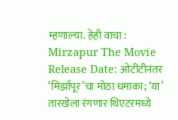म्हणाल्या. हेही वाचा : Mirzapur The Movie Release Date: ओटीटीनंतर ‘मिर्झापूर’चा मोठा धमाका; ‘या’ तारखेला रंगणार थिएटरमध्ये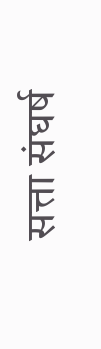सत्ता संघर्ष